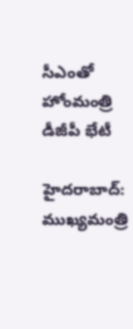సీఎంతో హోంమంత్రి డీజీపీ భేటీ

హైదరాబాద్‌: ముఖ్యమంత్రి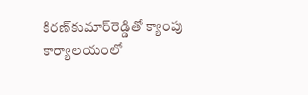కిరణ్‌కుమార్‌రెడ్డితో క్యాంపు కార్యాలయంలో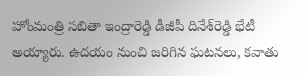హోంమంత్రి సబితా ఇంద్రారెడ్డి డీజీపీ దినేశ్‌రెడ్డి భేటీ అయ్యారు. ఉదయం నుంచి జరిగిన ఘటనలు, కవాతు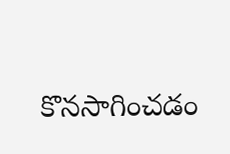కొనసాగించడం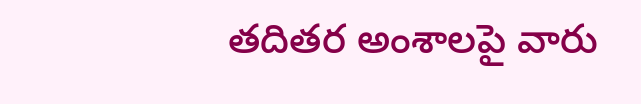తదితర అంశాలపై వారు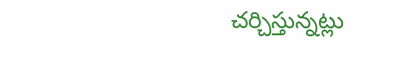చర్చిస్తున్నట్లు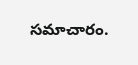సమాచారం.